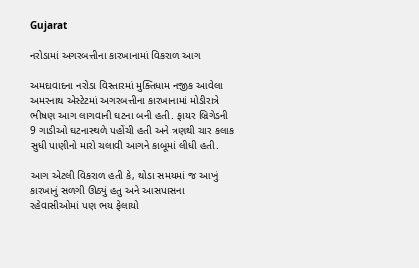Gujarat

નરોડામાં અગરબત્તીના કારખાનામાં વિકરાળ આગ

અમદાવાદના નરોડા વિસ્તારમાં મુક્તિધામ નજીક આવેલા અમરનાથ એસ્ટેટમાં અગરબત્તીના કારખાનામાં મોડીરાત્રે ભીષણ આગ લાગવાની ઘટના બની હતી. ફાયર બ્રિગેડની 9 ગાડીઓ ઘટનાસ્થળે પહોંચી હતી અને ત્રણથી ચાર કલાક સુધી પાણીનો મારો ચલાવી આગને કાબૂમાં લીધી હતી.

આગ એટલી વિકરાળ હતી કે, થોડા સમયમાં જ આખું કારખાનું સળગી ઊઠ્યું હતુ અને આસપાસના રહેવાસીઓમાં પણ ભય ફેલાયો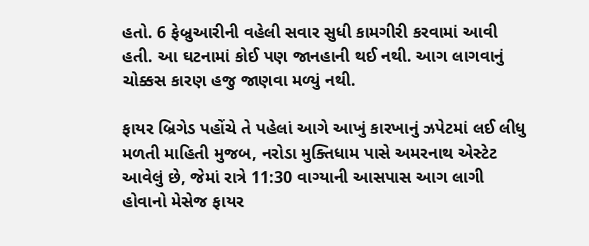હતો. 6 ફેબ્રુઆરીની વહેલી સવાર સુધી કામગીરી કરવામાં આવી હતી. આ ઘટનામાં કોઈ પણ જાનહાની થઈ નથી. આગ લાગવાનું ચોક્કસ કારણ હજુ જાણવા મળ્યું નથી.

ફાયર બ્રિગેડ પહોંચે તે પહેલાં આગે આખું કારખાનું ઝપેટમાં લઈ લીધુ મળતી માહિતી મુજબ, નરોડા મુક્તિધામ પાસે અમરનાથ એસ્ટેટ આવેલું છે, જેમાં રાત્રે 11:30 વાગ્યાની આસપાસ આગ લાગી હોવાનો મેસેજ ફાયર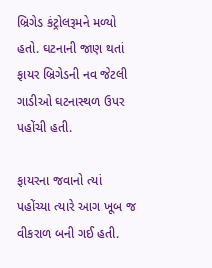બ્રિગેડ કંટ્રોલરૂમને મળ્યો હતો. ઘટનાની જાણ થતાં ફાયર બ્રિગેડની નવ જેટલી ગાડીઓ ઘટનાસ્થળ ઉપર પહોંચી હતી.

ફાયરના જવાનો ત્યાં પહોંચ્યા ત્યારે આગ ખૂબ જ વીકરાળ બની ગઈ હતી.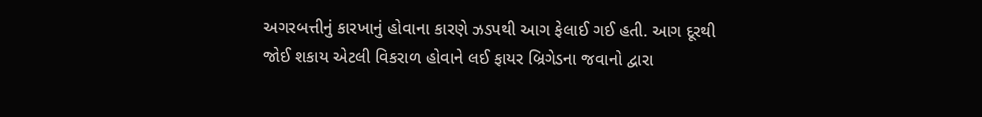અગરબત્તીનું કારખાનું હોવાના કારણે ઝડપથી આગ ફેલાઈ ગઈ હતી. આગ દૂરથી જોઈ શકાય એટલી વિકરાળ હોવાને લઈ ફાયર બ્રિગેડના જવાનો દ્વારા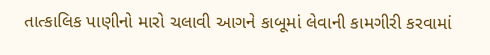તાત્કાલિક પાણીનો મારો ચલાવી આગને કાબૂમાં લેવાની કામગીરી કરવામાં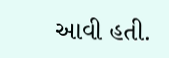આવી હતી.